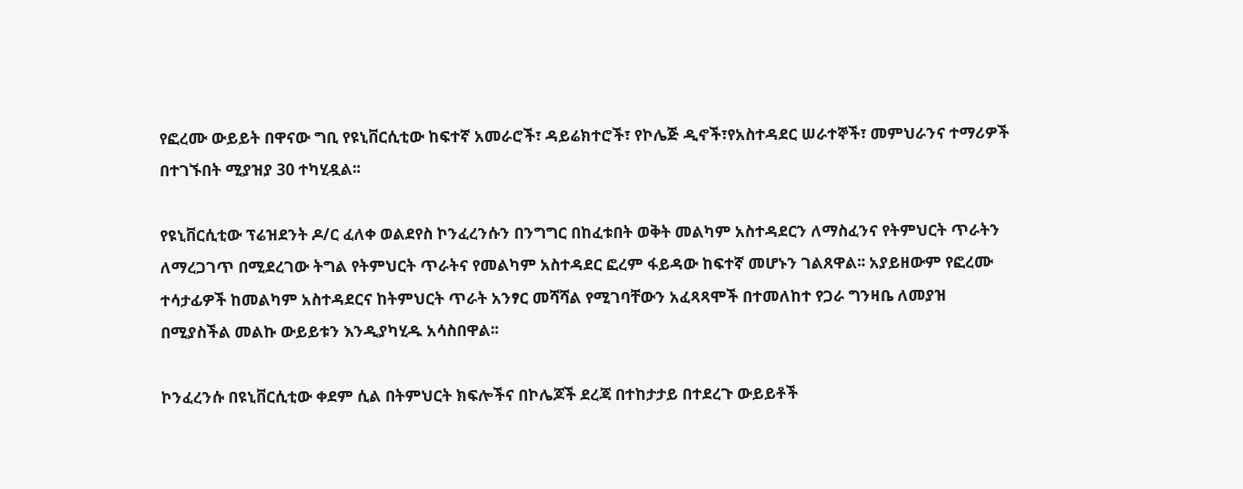የፎረሙ ውይይት በዋናው ግቢ የዩኒቨርሲቲው ከፍተኛ አመራሮች፣ ዳይሬክተሮች፣ የኮሌጅ ዲኖች፣የአስተዳደር ሠራተኞች፣ መምህራንና ተማሪዎች በተገኙበት ሚያዝያ 30 ተካሂዷል፡፡

የዩኒቨርሲቲው ፕሬዝደንት ዶ/ር ፈለቀ ወልደየስ ኮንፈረንሱን በንግግር በከፈቱበት ወቅት መልካም አስተዳደርን ለማስፈንና የትምህርት ጥራትን ለማረጋገጥ በሚደረገው ትግል የትምህርት ጥራትና የመልካም አስተዳደር ፎረም ፋይዳው ከፍተኛ መሆኑን ገልጸዋል፡፡ አያይዘውም የፎረሙ ተሳታፊዎች ከመልካም አስተዳደርና ከትምህርት ጥራት አንፃር መሻሻል የሚገባቸውን አፈጻጻሞች በተመለከተ የጋራ ግንዛቤ ለመያዝ በሚያስችል መልኩ ውይይቱን እንዲያካሂዱ አሳስበዋል፡፡

ኮንፈረንሱ በዩኒቨርሲቲው ቀደም ሲል በትምህርት ክፍሎችና በኮሌጆች ደረጃ በተከታታይ በተደረጉ ውይይቶች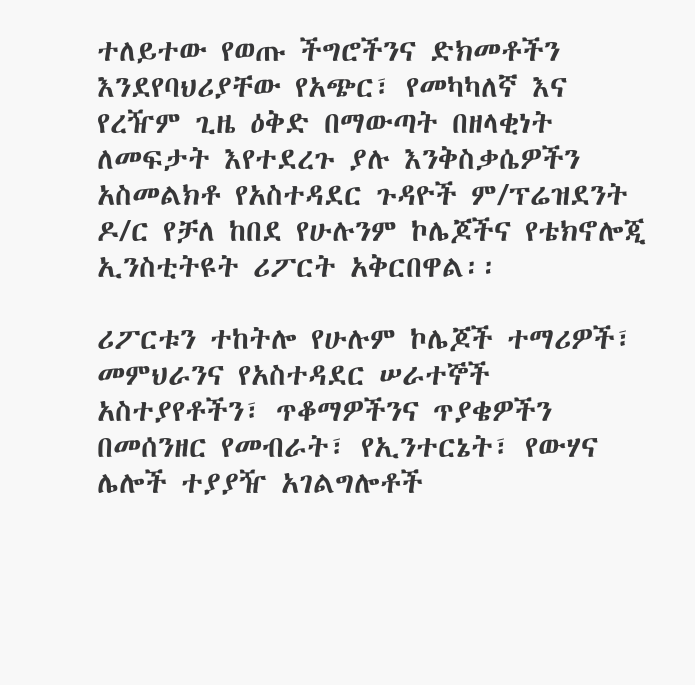ተለይተው የወጡ ችግሮችንና ድክመቶችን እንደየባህሪያቸው የአጭር፣ የመካካለኛ እና የረዥም ጊዜ ዕቅድ በማውጣት በዘላቂነት ለመፍታት እየተደረጉ ያሉ እንቅስቃሴዎችን አስመልክቶ የአስተዳደር ጉዳዮች ም/ፕሬዝደንት ዶ/ር የቻለ ከበደ የሁሉንም ኮሌጆችና የቴክኖሎጂ ኢንስቲትዩት ሪፖርት አቅርበዋል፡፡

ሪፖርቱን ተከትሎ የሁሉም ኮሌጆች ተማሪዎች፣ መምህራንና የአስተዳደር ሠራተኞች አስተያየቶችን፣ ጥቆማዎችንና ጥያቄዎችን በመሰንዘር የመብራት፣ የኢንተርኔት፣ የውሃና ሌሎች ተያያዥ አገልግሎቶች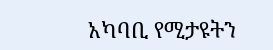አካባቢ የሚታዩትን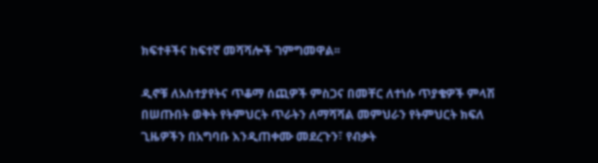ክፍተቶችና ከፍተኛ መሻሻሎች ገምግመዋል፡፡

ዲኖቹ ለአስተያየትና ጥቆማ ሰጪዎች ምስጋና በመቸር ለተነሱ ጥያቄዎች ምላሽ በሠጡበት ወቅት የትምህርት ጥራትን ለማሻሻል መምህራን የትምህርት ክፍለ ጊዜዎችን በአግባቡ እንዲጠቀሙ መደረጉን፣ የብቃት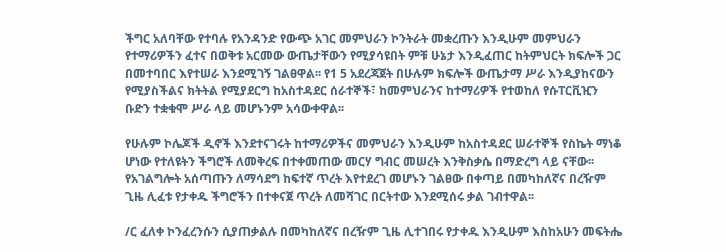ችግር አለባቸው የተባሉ የአንዳንድ የውጭ አገር መምህራን ኮንትራት መቋረጡን እንዲሁም መምህራን የተማሪዎችን ፈተና በወቅቱ አርመው ውጤታቸውን የሚያሳዩበት ምቹ ሁኔታ እንዲፈጠር ከትምህርት ክፍሎች ጋር በመተባበር እየተሠራ እንደሚገኝ ገልፀዋል፡፡ የ1 5 አደረጃጀት በሁሉም ክፍሎች ውጤታማ ሥራ እንዲያከናውን የሚያስችልና ክትትል የሚያደርግ ከአስተዳደር ሰራተኞች፣ ከመምህራንና ከተማሪዎች የተወከለ የሱፐርቪዢን ቡድን ተቋቁሞ ሥራ ላይ መሆኑንም አሳውቀዋል፡፡

የሁሉም ኮሌጆች ዲኖች እንደተናገሩት ከተማሪዎችና መምህራን እንዲሁም ከአስተዳደር ሠራተኞች የስኬት ማነቆ ሆነው የተለዩትን ችግሮች ለመቅረፍ በተቀመጠው መርሃ ግብር መሠረት እንቅስቃሴ በማድረግ ላይ ናቸው፡፡ የአገልግሎት አሰጣጡን ለማሳደግ ከፍተኛ ጥረት እየተደረገ መሆኑን ገልፀው በቀጣይ በመካከለኛና በረዥም ጊዜ ሊፈቱ የታቀዱ ችግሮችን በተቀናጀ ጥረት ለመሻገር በርትተው እንደሚሰሩ ቃል ገብተዋል፡፡

/ር ፈለቀ ኮንፈረንሱን ሲያጠቃልሉ በመካከለኛና በረዥም ጊዜ ሊተገበሩ የታቀዱ እንዲሁም እስከአሁን መፍትሔ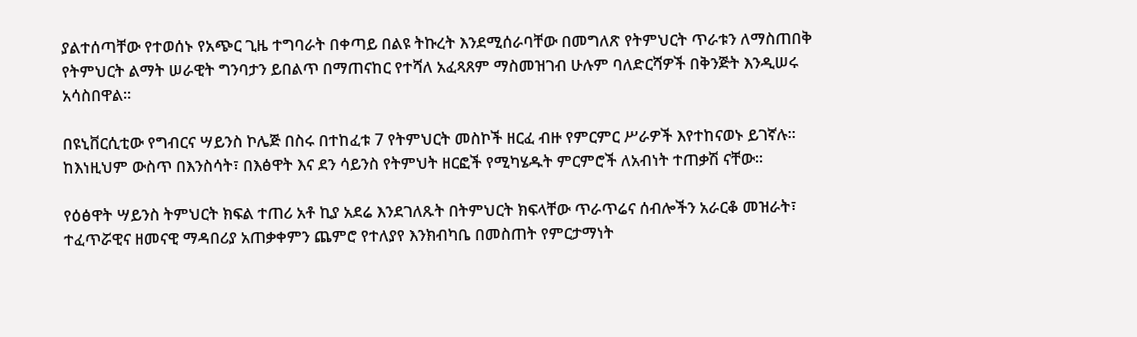ያልተሰጣቸው የተወሰኑ የአጭር ጊዜ ተግባራት በቀጣይ በልዩ ትኩረት እንደሚሰራባቸው በመግለጽ የትምህርት ጥራቱን ለማስጠበቅ የትምህርት ልማት ሠራዊት ግንባታን ይበልጥ በማጠናከር የተሻለ አፈጻጸም ማስመዝገብ ሁሉም ባለድርሻዎች በቅንጅት እንዲሠሩ አሳስበዋል፡፡

በዩኒቨርሲቲው የግብርና ሣይንስ ኮሌጅ በስሩ በተከፈቱ 7 የትምህርት መስኮች ዘርፈ ብዙ የምርምር ሥራዎች እየተከናወኑ ይገኛሉ፡፡ ከእነዚህም ውስጥ በእንስሳት፣ በእፅዋት እና ደን ሳይንስ የትምህት ዘርፎች የሚካሄዱት ምርምሮች ለአብነት ተጠቃሽ ናቸው፡፡

የዕፅዋት ሣይንስ ትምህርት ክፍል ተጠሪ አቶ ኪያ አደሬ እንደገለጹት በትምህርት ክፍላቸው ጥራጥሬና ሰብሎችን አራርቆ መዝራት፣ ተፈጥሯዊና ዘመናዊ ማዳበሪያ አጠቃቀምን ጨምሮ የተለያየ እንክብካቤ በመስጠት የምርታማነት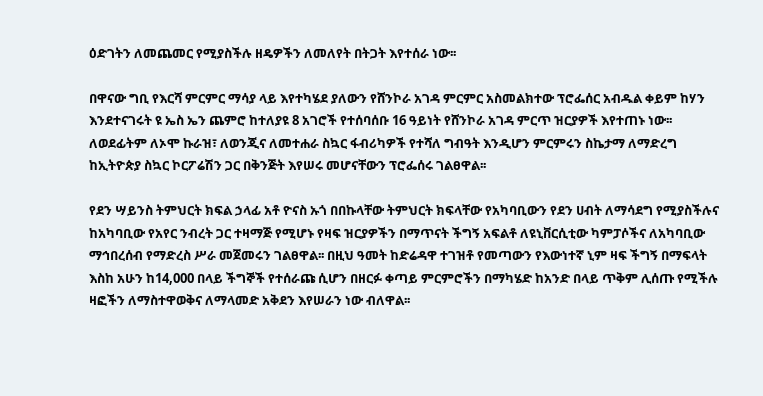ዕድገትን ለመጨመር የሚያስችሉ ዘዴዎችን ለመለየት በትጋት እየተሰራ ነው፡፡

በዋናው ግቢ የእርሻ ምርምር ማሳያ ላይ እየተካሄደ ያለውን የሸንኮራ አገዳ ምርምር አስመልክተው ፕሮፌሰር አብዱል ቀይም ከሃን እንደተናገሩት ዩ ኤስ ኤን ጨምሮ ከተለያዩ 8 አገሮች የተሰባሰቡ 16 ዓይነት የሸንኮራ አገዳ ምርጥ ዝርያዎች እየተጠኑ ነው፡፡ ለወደፊትም ለኦሞ ኩራዝ፣ ለወንጂና ለመተሐራ ስኳር ፋብሪካዎች የተሻለ ግብዓት እንዲሆን ምርምሩን ስኬታማ ለማድረግ ከኢትዮጵያ ስኳር ኮርፖሬሽን ጋር በቅንጅት እየሠሩ መሆናቸውን ፕሮፌሰሩ ገልፀዋል፡፡

የደን ሣይንስ ትምህርት ክፍል ኃላፊ አቶ ዮናስ ኡጎ በበኩላቸው ትምህርት ክፍላቸው የአካባቢውን የደን ሀብት ለማሳደግ የሚያስችሉና ከአካባቢው የአየር ንብረት ጋር ተዛማጅ የሚሆኑ የዛፍ ዝርያዎችን በማጥናት ችግኝ አፍልቶ ለዩኒቨርሲቲው ካምፓሶችና ለአካባቢው ማኅበረሰብ የማድረስ ሥራ መጀመሩን ገልፀዋል፡፡ በዚህ ዓመት ከድሬዳዋ ተገዝቶ የመጣውን የእውነተኛ ኒም ዛፍ ችግኝ በማፍላት እስከ አሁን ከ14,000 በላይ ችግኞች የተሰራጩ ሲሆን በዘርፉ ቀጣይ ምርምሮችን በማካሄድ ከአንድ በላይ ጥቅም ሊሰጡ የሚችሉ ዛፎችን ለማስተዋወቅና ለማላመድ አቅደን እየሠራን ነው ብለዋል፡፡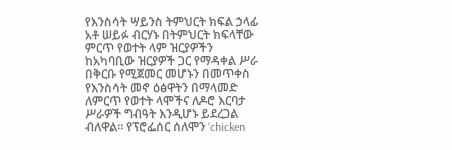የእንስሳት ሣይንስ ትምህርት ክፍል ኃላፊ አቶ ሠይፉ ብርሃኑ በትምህርት ክፍላቸው ምርጥ የወተት ላም ዝርያዎችን ከአካባቢው ዝርያዎች ጋር የማዳቀል ሥራ በቅርቡ የሚጀመር መሆኑን በመጥቀስ የእንስሳት መኖ ዕፅዋትን በማላመድ ለምርጥ የወተት ላሞችና ለዶሮ እርባታ ሥራዎች ግብዓት እንዲሆኑ ይደረጋል ብለዋል፡፡ የፕሮፌሰር ሰለሞን ‘chicken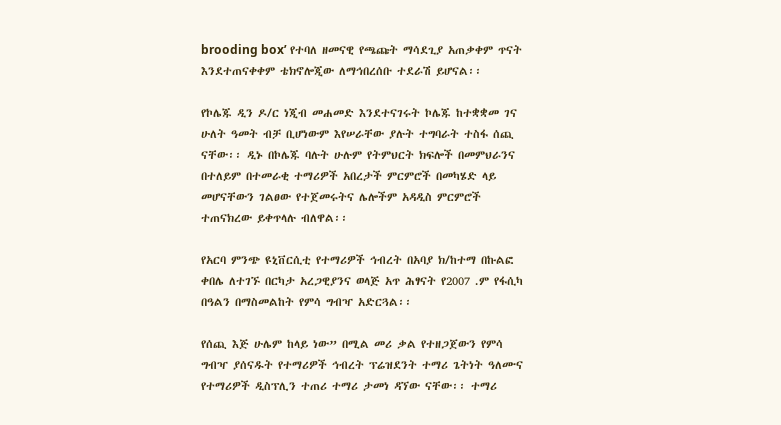brooding box’ የተባለ ዘመናዊ የጫጩት ማሳደጊያ አጠቃቀም ጥናት እንደተጠናቀቀም ቴክኖሎጂው ለማኅበረሰቡ ተደራሽ ይሆናል፡፡

የኮሌጁ ዲን ዶ/ር ነጂብ መሐመድ እንደተናገሩት ኮሌጁ ከተቋቋመ ገና ሁለት ዓመት ብቻ ቢሆነውም እየሠራቸው ያሉት ተግባራት ተስፋ ሰጪ ናቸው፡፡ ዲኑ በኮሌጁ ባሉት ሁሉም የትምህርት ክፍሎች በመምህራንና በተለይም በተመራቂ ተማሪዎች አበረታች ምርምሮች በመካሄድ ላይ መሆናቸውን ገልፀው የተጀመሩትና ሌሎችም አዳዲስ ምርምሮች ተጠናክረው ይቀጥላሉ ብለዋል፡፡

የአርባ ምንጭ ዩኒቨርሲቲ የተማሪዎች ኅብረት በአባያ ክ/ከተማ በኩልፎ ቀበሌ ለተገኙ በርካታ አረጋዊያንና ወላጅ አጥ ሕፃናት የ2007 .ም የፋሲካ በዓልን በማስመልከት የምሳ ግብዣ አድርጓል፡፡

የሰጪ እጅ ሁሌም ከላይ ነው” በሚል መሪ ቃል የተዘጋጀውን የምሳ ግብዣ ያሰናዱት የተማሪዎች ኅብረት ፕሬዝደንት ተማሪ ጌትነት ዓለሙና የተማሪዎች ዲስፕሊን ተጠሪ ተማሪ ታመነ ዳኘው ናቸው፡፡ ተማሪ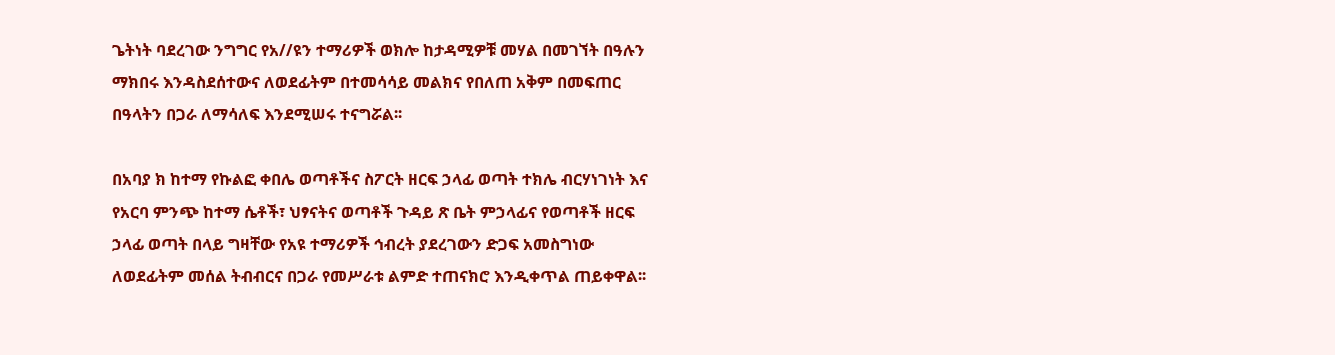ጌትነት ባደረገው ንግግር የአ//ዩን ተማሪዎች ወክሎ ከታዳሚዎቹ መሃል በመገኘት በዓሉን ማክበሩ እንዳስደሰተውና ለወደፊትም በተመሳሳይ መልክና የበለጠ አቅም በመፍጠር በዓላትን በጋራ ለማሳለፍ እንደሚሠሩ ተናግሯል፡፡

በአባያ ክ ከተማ የኩልፎ ቀበሌ ወጣቶችና ስፖርት ዘርፍ ኃላፊ ወጣት ተክሌ ብርሃነገነት እና የአርባ ምንጭ ከተማ ሴቶች፣ ህፃናትና ወጣቶች ጉዳይ ጽ ቤት ምኃላፊና የወጣቶች ዘርፍ ኃላፊ ወጣት በላይ ግዛቸው የአዩ ተማሪዎች ኅብረት ያደረገውን ድጋፍ አመስግነው ለወደፊትም መሰል ትብብርና በጋራ የመሥራቱ ልምድ ተጠናክሮ እንዲቀጥል ጠይቀዋል፡፡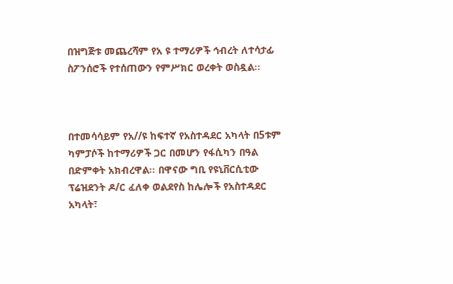በዝግጅቱ መጨረሻም የአ ዩ ተማሪዎች ኅብረት ለተሳታፊ ስፖንሰሮች የተሰጠውን የምሥክር ወረቀት ወስዷል፡፡



በተመሳሳይም የአ//ዩ ከፍተኛ የአስተዳደር አካላት በ5ቱም ካምፓሶች ከተማሪዎች ጋር በመሆን የፋሲካን በዓል በድምቀት አክብረዋል፡፡ በዋናው ግቢ የዩኒቨርሲቲው ፕሬዝደንት ዶ/ር ፈለቀ ወልደየስ ከሌሎች የአስተዳደር አካላት፣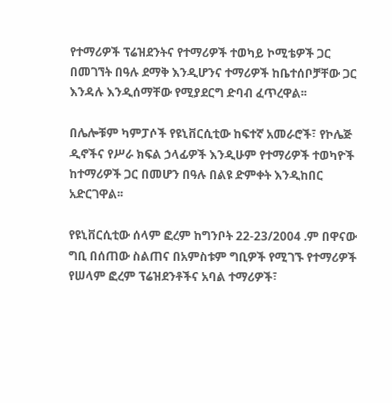የተማሪዎች ፕሬዝደንትና የተማሪዎች ተወካይ ኮሚቴዎች ጋር በመገኘት በዓሉ ደማቅ እንዲሆንና ተማሪዎች ከቤተሰቦቻቸው ጋር እንዳሉ እንዲሰማቸው የሚያደርግ ድባብ ፈጥረዋል፡፡

በሌሎቹም ካምፓሶች የዩኒቨርሲቲው ከፍተኛ አመራሮች፣ የኮሌጅ ዲኖችና የሥራ ክፍል ኃላፊዎች እንዲሁም የተማሪዎች ተወካዮች ከተማሪዎች ጋር በመሆን በዓሉ በልዩ ድምቀት እንዲከበር አድርገዋል፡፡

የዩኒቨርሲቲው ሰላም ፎረም ከግንቦት 22-23/2004 .ም በዋናው ግቢ በሰጠው ስልጠና በአምስቱም ግቢዎች የሚገኙ የተማሪዎች የሠላም ፎረም ፕሬዝደንቶችና አባል ተማሪዎች፣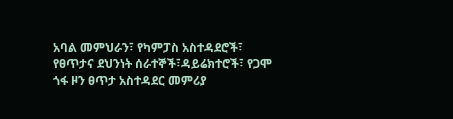አባል መምህራን፣ የካምፓስ አስተዳደሮች፣ የፀጥታና ደህንነት ሰራተኞች፣ዳይሬክተሮች፣ የጋሞ ጎፋ ዞን ፀጥታ አስተዳደር መምሪያ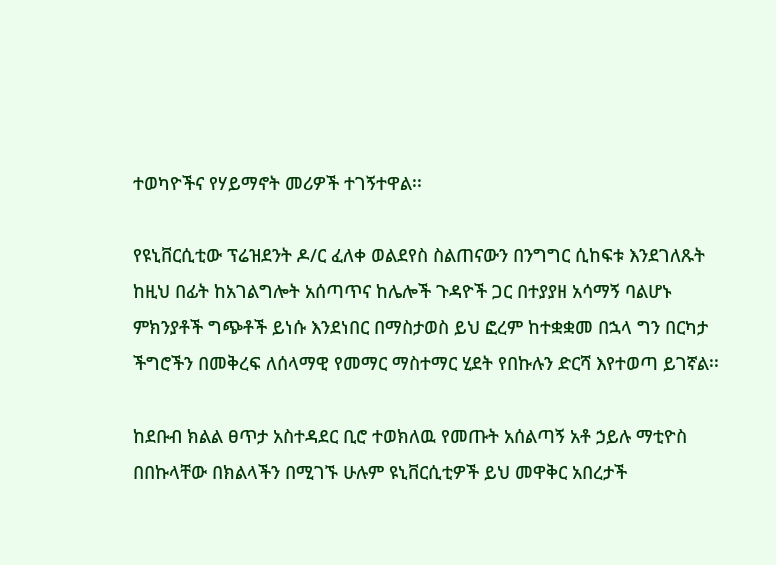ተወካዮችና የሃይማኖት መሪዎች ተገኝተዋል፡፡

የዩኒቨርሲቲው ፕሬዝደንት ዶ/ር ፈለቀ ወልደየስ ስልጠናውን በንግግር ሲከፍቱ እንደገለጹት ከዚህ በፊት ከአገልግሎት አሰጣጥና ከሌሎች ጉዳዮች ጋር በተያያዘ አሳማኝ ባልሆኑ ምክንያቶች ግጭቶች ይነሱ እንደነበር በማስታወስ ይህ ፎረም ከተቋቋመ በኋላ ግን በርካታ ችግሮችን በመቅረፍ ለሰላማዊ የመማር ማስተማር ሂደት የበኩሉን ድርሻ እየተወጣ ይገኛል፡፡

ከደቡብ ክልል ፀጥታ አስተዳደር ቢሮ ተወክለዉ የመጡት አሰልጣኝ አቶ ኃይሉ ማቲዮስ በበኩላቸው በክልላችን በሚገኙ ሁሉም ዩኒቨርሲቲዎች ይህ መዋቅር አበረታች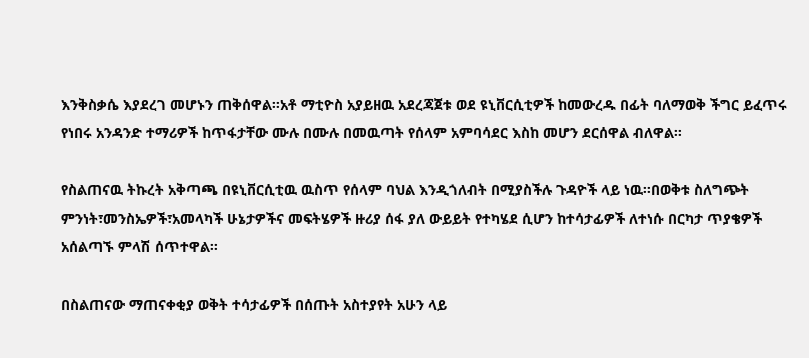እንቅስቃሴ እያደረገ መሆኑን ጠቅሰዋል፡፡አቶ ማቲዮስ አያይዘዉ አደረጃጀቱ ወደ ዩኒቨርሲቲዎች ከመውረዱ በፊት ባለማወቅ ችግር ይፈጥሩ የነበሩ አንዳንድ ተማሪዎች ከጥፋታቸው ሙሉ በሙሉ በመዉጣት የሰላም አምባሳደር እስከ መሆን ደርሰዋል ብለዋል፡፡

የስልጠናዉ ትኩረት አቅጣጫ በዩኒቨርሲቲዉ ዉስጥ የሰላም ባህል እንዲጎለብት በሚያስችሉ ጉዳዮች ላይ ነዉ፡፡በወቅቱ ስለግጭት ምንነት፣መንስኤዎች፣አመላካች ሁኔታዎችና መፍትሄዎች ዙሪያ ሰፋ ያለ ውይይት የተካሄደ ሲሆን ከተሳታፊዎች ለተነሱ በርካታ ጥያቄዎች አሰልጣኙ ምላሽ ሰጥተዋል፡፡

በስልጠናው ማጠናቀቂያ ወቅት ተሳታፊዎች በሰጡት አስተያየት አሁን ላይ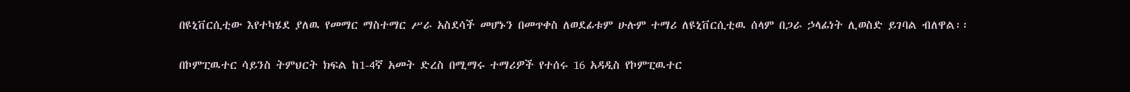በዩኒቨርሲቲው እየተካሄደ ያለዉ የመማር ማስተማር ሥራ አስደሳች መሆኑን በመጥቀስ ለወደፊቱም ሁሉም ተማሪ ለዩኒቨርሲቲዉ ሰላም በጋራ ኃላፊነት ሊወስድ ይገባል ብለዋል፡፡

በኮምፒዉተር ሳይንስ ትምህርት ክፍል ከ1-4ኛ አመት ድረስ በሚማሩ ተማሪዎች የተሰሩ 16 አዳዲስ የኮምፒዉተር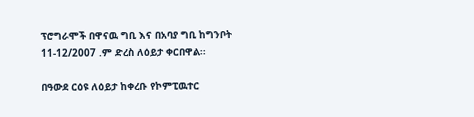ፕሮግራሞች በዋናዉ ግቢ እና በአባያ ግቢ ከግንቦት 11-12/2007 .ም ድረስ ለዕይታ ቀርበዋል፡፡

በዓውደ ርዕዩ ለዕይታ ከቀረቡ የኮምፒዉተር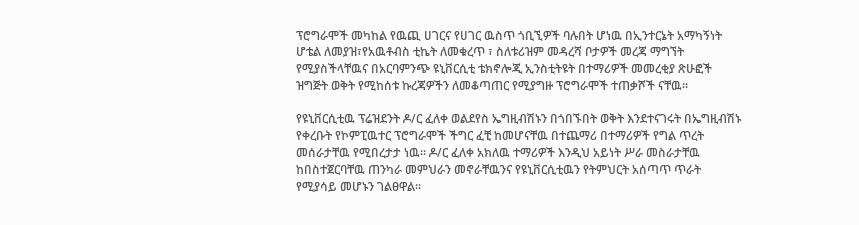ፕሮግራሞች መካከል የዉጪ ሀገርና የሀገር ዉስጥ ጎቢኚዎች ባሉበት ሆነዉ በኢንተርኔት አማካኝነት ሆቴል ለመያዝ፣የአዉቶብስ ቲኬት ለመቁረጥ ፣ ስለቱሪዝም መዳረሻ ቦታዎች መረጃ ማግኘት የሚያስችላቸዉና በአርባምንጭ ዩኒቨርሲቲ ቴክኖሎጂ ኢንስቲትዩት በተማሪዎች መመረቂያ ጽሁፎች ዝግጅት ወቅት የሚከሰቱ ኩረጃዎችን ለመቆጣጠር የሚያግዙ ፕሮግራሞች ተጠቃሾች ናቸዉ፡፡

የዩኒቨርሲቲዉ ፕሬዝደንት ዶ/ር ፈለቀ ወልደየስ ኤግዚብሽኑን በጎበኙበት ወቅት እንደተናገሩት በኤግዚብሽኑ የቀረቡት የኮምፒዉተር ፕሮግራሞች ችግር ፈቺ ከመሆናቸዉ በተጨማሪ በተማሪዎች የግል ጥረት መሰራታቸዉ የሚበረታታ ነዉ፡፡ ዶ/ር ፈለቀ አክለዉ ተማሪዎች እንዲህ አይነት ሥራ መስራታቸዉ ከበስተጀርባቸዉ ጠንካራ መምህራን መኖራቸዉንና የዩኒቨርሲቲዉን የትምህርት አሰጣጥ ጥራት የሚያሳይ መሆኑን ገልፀዋል፡፡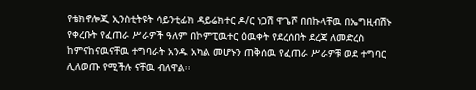የቴክኖሎጂ ኢንስቲትዩት ሳይንቲፊክ ዳይሬክተር ዶ/ር ነጋሽ ዋጌሾ በበኩላቸዉ በኤግዚብሽኑ የቀረቡት የፈጠራ ሥራዎች ዓለም በኮምፒዉተር ዕዉቀት የደረሰበት ደረጃ ለመድረስ ከምናከናዉናቸዉ ተግባራት አንዱ አካል መሆኑን ጠቅሰዉ የፈጠራ ሥራዎቹ ወደ ተግባር ሊለወጡ የሚችሉ ናቸዉ ብለዋል፡፡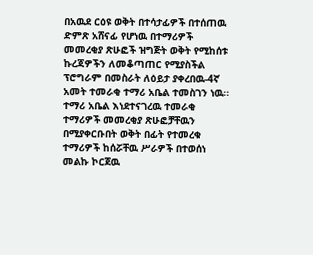በአዉደ ርዕዩ ወቅት በተሳታፊዎች በተሰጠዉ ድምጽ አሸናፊ የሆነዉ በተማሪዎች መመረቂያ ጽሁፎች ዝግጅት ወቅት የሚከሰቱ ኩረጃዎችን ለመቆጣጠር የሚያስችል ፕሮግራም በመስራት ለዕይታ ያቀረበዉ-4ኛ አመት ተመራቂ ተማሪ አቤል ተመስገን ነዉ፡፡ተማሪ አቤል እነደተናገረዉ ተመራቂ ተማሪዎች መመረቂያ ጽሁፎቻቸዉን በሚያቀርቡበት ወቅት በፊት የተመረቁ ተማሪዎች ከሰሯቸዉ ሥራዎች በተወሰነ መልኩ ኮርጀዉ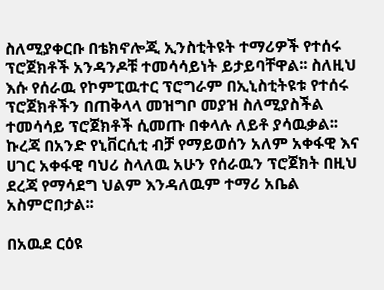ስለሚያቀርቡ በቴክኖሎጂ ኢንስቲትዩት ተማሪዎች የተሰሩ ፕሮጀክቶች አንዳንዶቹ ተመሳሳይነት ይታይባቸዋል፡፡ ስለዚህ እሱ የሰራዉ የኮምፒዉተር ፕሮግራም በኢኒስቲትዩቱ የተሰሩ ፕሮጀክቶችን በጠቅላላ መዝግቦ መያዝ ስለሚያስችል ተመሳሳይ ፕሮጀክቶች ሲመጡ በቀላሉ ለይቶ ያሳዉቃል፡፡ኩረጃ በአንድ የኒቨርሲቲ ብቻ የማይወሰን አለም አቀፋዊ እና ሀገር አቀፋዊ ባህሪ ስላለዉ አሁን የሰራዉን ፕሮጀክት በዚህ ደረጃ የማሳደግ ህልም እንዳለዉም ተማሪ አቤል አስምሮበታል፡፡

በአዉደ ርዕዩ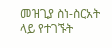መዝጊያ ስነ-ስርአት ላይ የተገኙት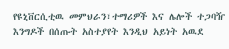የዩኒቨርሲቲዉ መምህራን፣ተማሪዎች እና ሌሎች ተጋባዥ እንግዶች በሰጡት አስተያየት እንዲህ አይነት አዉደ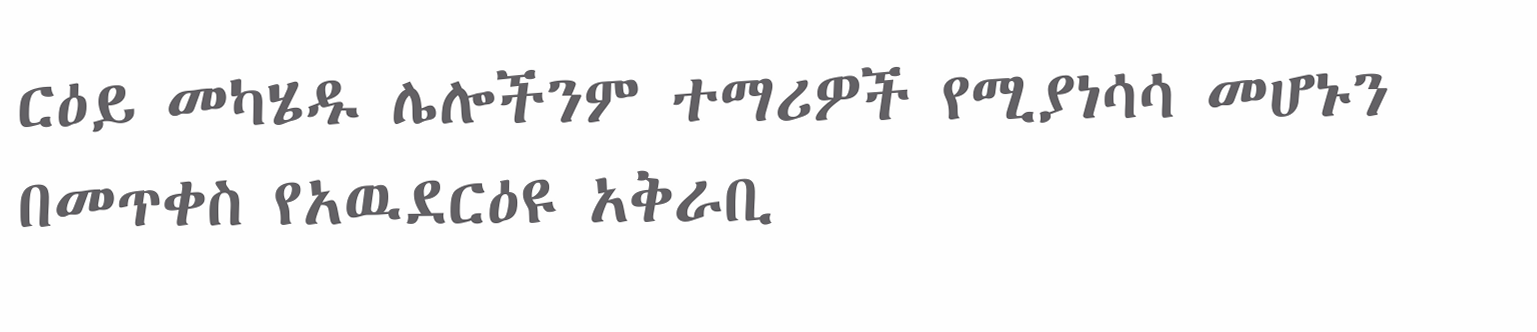ርዕይ መካሄዱ ሌሎችንም ተማሪዎች የሚያነሳሳ መሆኑን በመጥቀስ የአዉደርዕዩ አቅራቢ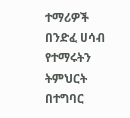ተማሪዎች በንድፈ ሀሳብ የተማሩትን ትምህርት በተግባር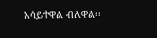አሳይተዋል ብለዋል፡፡